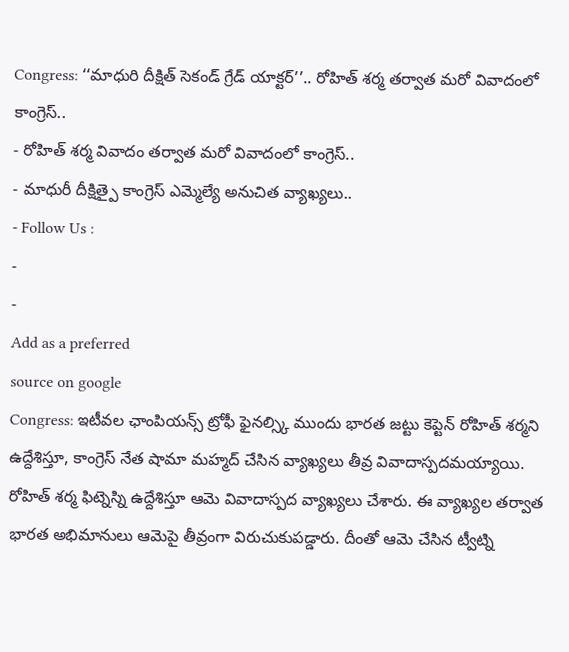Congress: ‘‘మాధురి దీక్షిత్ సెకండ్ గ్రేడ్ యాక్టర్’’.. రోహిత్ శర్మ తర్వాత మరో వివాదంలో కాంగ్రెస్..
- రోహిత్ శర్మ వివాదం తర్వాత మరో వివాదంలో కాంగ్రెస్..
- మాధురీ దీక్షిత్పై కాంగ్రెస్ ఎమ్మెల్యే అనుచిత వ్యాఖ్యలు..
- Follow Us :
-
-
Add as a preferred
source on google
Congress: ఇటీవల ఛాంపియన్స్ ట్రోఫీ ఫైనల్స్కి ముందు భారత జట్టు కెప్టెన్ రోహిత్ శర్మని ఉద్దేశిస్తూ, కాంగ్రెస్ నేత షామా మహ్మద్ చేసిన వ్యాఖ్యలు తీవ్ర వివాదాస్పదమయ్యాయి. రోహిత్ శర్మ ఫిట్నెస్ని ఉద్దేశిస్తూ ఆమె వివాదాస్పద వ్యాఖ్యలు చేశారు. ఈ వ్యాఖ్యల తర్వాత భారత అభిమానులు ఆమెపై తీవ్రంగా విరుచుకుపడ్డారు. దీంతో ఆమె చేసిన ట్వీట్ని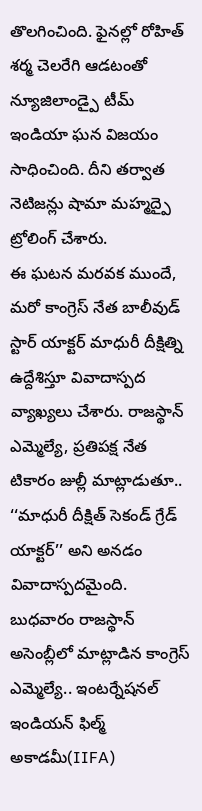తొలగించింది. ఫైనల్లో రోహిత్ శర్మ చెలరేగి ఆడటంతో న్యూజిలాండ్పై టీమ్ ఇండియా ఘన విజయం సాధించింది. దీని తర్వాత నెటిజన్లు షామా మహ్మద్పై ట్రోలింగ్ చేశారు.
ఈ ఘటన మరవక ముందే, మరో కాంగ్రెస్ నేత బాలీవుడ్ స్టార్ యాక్టర్ మాధురీ దీక్షిత్ని ఉద్దేశిస్తూ వివాదాస్పద వ్యాఖ్యలు చేశారు. రాజస్థాన్ ఎమ్మెల్యే, ప్రతిపక్ష నేత టికారం జుల్లీ మాట్లాడుతూ.. ‘‘మాధురీ దీక్షిత్ సెకండ్ గ్రేడ్ యాక్టర్’’ అని అనడం వివాదాస్పదమైంది. బుధవారం రాజస్థాన్ అసెంబ్లీలో మాట్లాడిన కాంగ్రెస్ ఎమ్మెల్యే.. ఇంటర్నేషనల్ ఇండియన్ ఫిల్మ్ అకాడమీ(IIFA)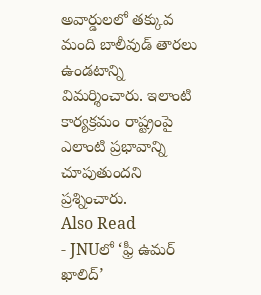అవార్డులలో తక్కువ మంది బాలీవుడ్ తారలు ఉండటాన్ని విమర్శించారు. ఇలాంటి కార్యక్రమం రాష్ట్రంపై ఎలాంటి ప్రభావాన్ని చూపుతుందని ప్రశ్నించారు.
Also Read
- JNUలో ‘ఫ్రీ ఉమర్ ఖాలిద్’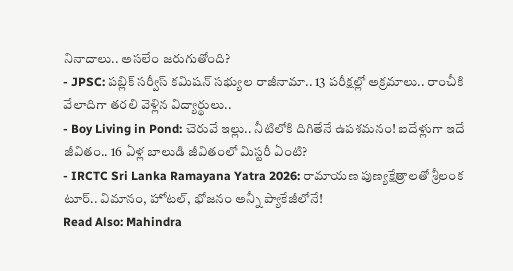నినాదాలు.. అసలేం జరుగుతోంది?
- JPSC: పబ్లిక్ సర్వీస్ కమిషన్ సభ్యుల రాజీనామా.. 13 పరీక్షల్లో అక్రమాలు.. రాంచీకి వేలాదిగా తరలి వెళ్లిన విద్యార్థులు..
- Boy Living in Pond: చెరువే ఇల్లు.. నీటిలోకి దిగితేనే ఉపశమనం! ఐదేళ్లుగా ఇదే జీవితం.. 16 ఏళ్ల బాలుడి జీవితంలో మిస్టరీ ఏంటి?
- IRCTC Sri Lanka Ramayana Yatra 2026: రామాయణ పుణ్యక్షేత్రాలతో శ్రీలంక టూర్.. విమానం, హోటల్, భోజనం అన్నీ ప్యాకేజీలోనే!
Read Also: Mahindra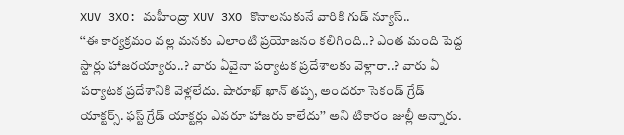XUV 3XO: మహీంద్రా XUV 3XO కొనాలనుకునే వారికి గుడ్ న్యూస్..
‘‘ఈ కార్యక్రమం వల్ల మనకు ఎలాంటి ప్రయోజనం కలిగింది..? ఎంత మంది పెద్ద స్టార్లు హాజరయ్యారు..? వారు ఏవైనా పర్యాటక ప్రదేశాలకు వెళ్లారా..? వారు ఏ పర్యాటక ప్రదేశానికి వెళ్లలేదు. షారూఖ్ ఖాన్ తప్ప, అందరూ సెకండ్ గ్రేడ్ యాక్టర్స్. ఫస్ట్ గ్రేడ్ యాక్టర్లు ఎవరూ హాజరు కాలేదు’’ అని టికారం జుల్లీ అన్నారు.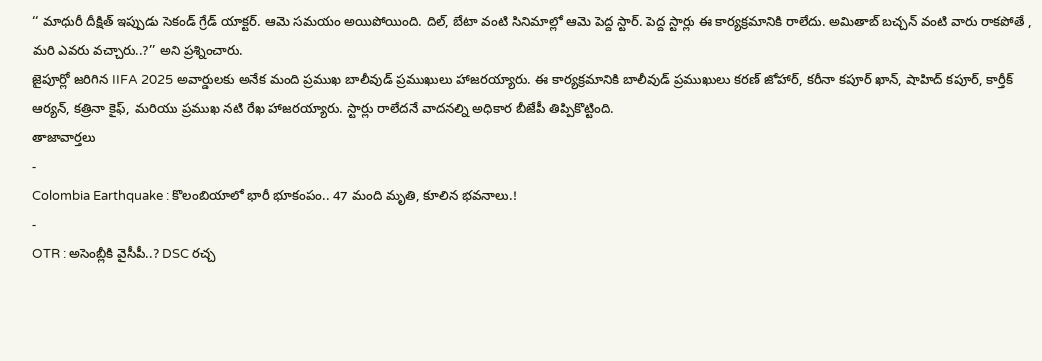‘‘ మాధురీ దీక్షిత్ ఇప్పుడు సెకండ్ గ్రేడ్ యాక్టర్. ఆమె సమయం అయిపోయింది. దిల్, బేటా వంటి సినిమాల్లో ఆమె పెద్ద స్టార్. పెద్ద స్టార్లు ఈ కార్యక్రమానికి రాలేదు. అమితాబ్ బచ్చన్ వంటి వారు రాకపోతే , మరి ఎవరు వచ్చారు..?’’ అని ప్రశ్నించారు.
జైపూర్లో జరిగిన IIFA 2025 అవార్డులకు అనేక మంది ప్రముఖ బాలీవుడ్ ప్రముఖులు హాజరయ్యారు. ఈ కార్యక్రమానికి బాలీవుడ్ ప్రముఖులు కరణ్ జోహార్, కరీనా కపూర్ ఖాన్, షాహిద్ కపూర్, కార్తీక్ ఆర్యన్, కత్రినా కైఫ్, మరియు ప్రముఖ నటి రేఖ హాజరయ్యారు. స్టార్లు రాలేదనే వాదనల్ని అధికార బీజేపీ తిప్పికొట్టింది.
తాజావార్తలు
-
Colombia Earthquake : కొలంబియాలో భారీ భూకంపం.. 47 మంది మృతి, కూలిన భవనాలు.!
-
OTR : అసెంబ్లీకి వైసీపీ..? DSC రచ్చ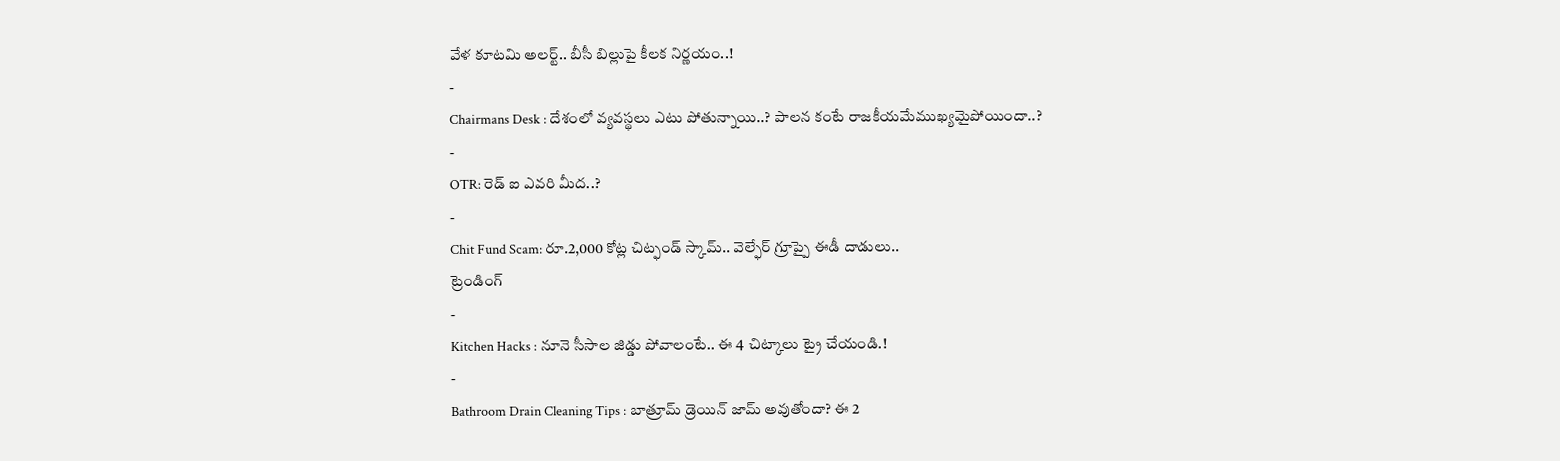వేళ కూటమి అలర్ట్.. బీసీ బిల్లుపై కీలక నిర్ణయం..!
-
Chairmans Desk : దేశంలో వ్యవస్థలు ఎటు పోతున్నాయి..? పాలన కంటే రాజకీయమేముఖ్యమైపోయిందా..?
-
OTR: రెడ్ ఐ ఎవరి మీద..?
-
Chit Fund Scam: రూ.2,000 కోట్ల చిట్ఫండ్ స్కామ్.. వెల్ఫేర్ గ్రూప్పై ఈడీ దాడులు..
ట్రెండింగ్
-
Kitchen Hacks : నూనె సీసాల జిడ్డు పోవాలంటే.. ఈ 4 చిట్కాలు ట్రై చేయండి.!
-
Bathroom Drain Cleaning Tips : బాత్రూమ్ డ్రెయిన్ జామ్ అవుతోందా? ఈ 2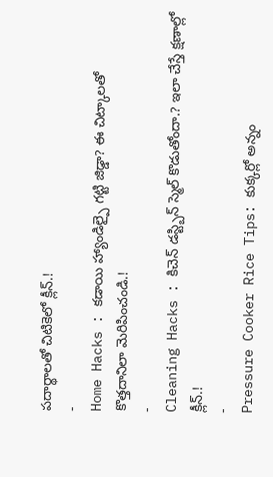పదార్థాలతో చిటికెలో క్లీన్.!
-
Home Hacks : కడాయి హ్యాండిల్పై గట్టి జిడ్డా? ఈ చిట్కాలతో కొత్తదానిలా మెరిపించండి.!
-
Cleaning Hacks : కిచెన్ డస్ట్బిన్ స్మెల్ కొడుతోందా.? ఇలా చేస్తే క్షణాల్లో క్లీన్.!
-
Pressure Cooker Rice Tips: కుక్కర్లో అన్నం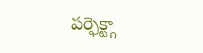పర్ఫెక్ట్గా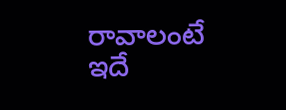రావాలంటే ఇదే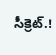సీక్రెట్.!